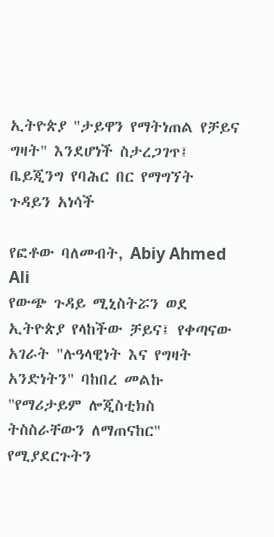ኢትዮጵያ "ታይዋን የማትነጠል የቻይና ግዛት" እንደሆነች ስታረጋገጥ፤ ቤይጂንግ የባሕር በር የማግኘት ጉዳይን አነሳች

የፎቶው ባለመብት, Abiy Ahmed Ali
የውጭ ጉዳይ ሚኒስትሯን ወደ ኢትዮጵያ የላከችው ቻይና፤ የቀጣናው አገራት "ሉዓላዊነት እና የግዛት አንድነትን" ባከበረ መልኩ "የማሪታይም ሎጂስቲክስ ትስስራቸውን ለማጠናከር" የሚያደርጉትን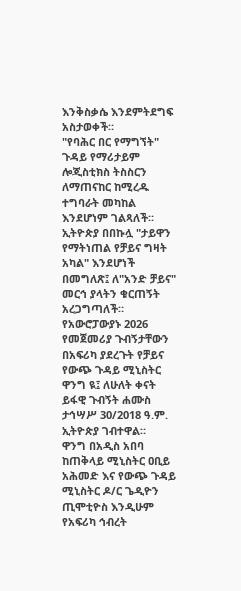እንቅስቃሴ እንደምትደግፍ አስታወቀች።
"የባሕር በር የማግኘት" ጉዳይ የማሪታይም ሎጂስቲክስ ትስስርን ለማጠናከር ከሚረዱ ተግባራት መካከል እንደሆነም ገልጻለች።
ኢትዮጵያ በበኩሏ "ታይዋን የማትነጠል የቻይና ግዛት አካል" እንደሆነች በመግለጽ፤ ለ"አንድ ቻይና" መርኅ ያላትን ቁርጠኝት አረጋግጣለች።
የአውሮፓውያኑ 2026 የመጀመሪያ ጉብኝታቸውን በአፍሪካ ያደረጉት የቻይና የውጭ ጉዳይ ሚኒስትር ዋንግ ዪ፤ ለሁለት ቀናት ይፋዊ ጉብኝት ሐሙስ ታኅሣሥ 30/2018 ዓ.ም. ኢትዮጵያ ገብተዋል።
ዋንግ በአዲስ አበባ ከጠቅላይ ሚኒስትር ዐቢይ አሕመድ እና የውጭ ጉዳይ ሚኒስትር ዶ/ር ጌዲዮን ጢሞቲዮስ እንዲሁም የአፍሪካ ኅብረት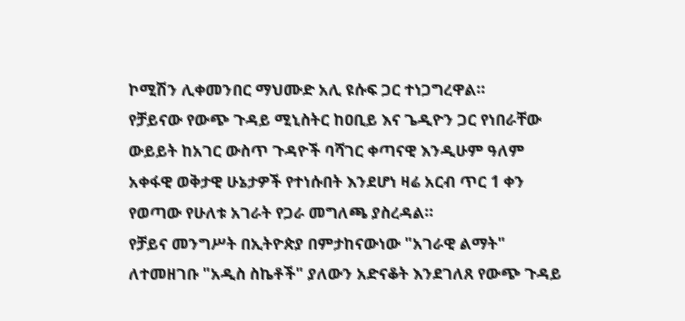ኮሚሽን ሊቀመንበር ማህሙድ አሊ ዩሱፍ ጋር ተነጋግረዋል።
የቻይናው የውጭ ጉዳይ ሚኒስትር ከዐቢይ እና ጌዲዮን ጋር የነበራቸው ውይይት ከአገር ውስጥ ጉዳዮች ባሻገር ቀጣናዊ እንዲሁም ዓለም አቀፋዊ ወቅታዊ ሁኔታዎች የተነሱበት እንደሆነ ዛሬ አርብ ጥር 1 ቀን የወጣው የሁለቱ አገራት የጋራ መግለጫ ያስረዳል።
የቻይና መንግሥት በኢትዮጵያ በምታከናውነው "አገራዊ ልማት" ለተመዘገቡ "አዲስ ስኬቶች" ያለውን አድናቆት እንደገለጸ የውጭ ጉዳይ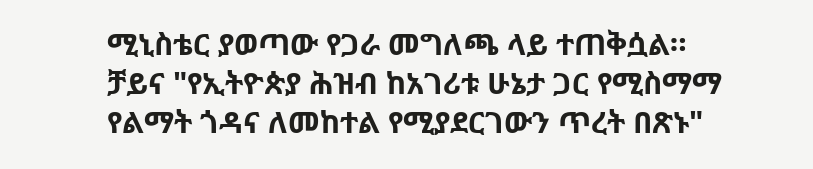ሚኒስቴር ያወጣው የጋራ መግለጫ ላይ ተጠቅሷል።
ቻይና "የኢትዮጵያ ሕዝብ ከአገሪቱ ሁኔታ ጋር የሚስማማ የልማት ጎዳና ለመከተል የሚያደርገውን ጥረት በጽኑ"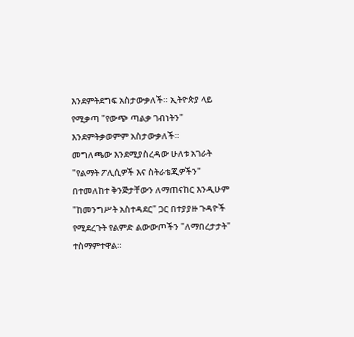እንደምትደግፍ አስታውቃለች። ኢትዮጵያ ላይ የሚቃጣ "የውጭ ጣልቃ ገብነትን" እንደምትቃወምም አስታውቃለች።
መግለጫው እንደሚያስረዳው ሁለቱ አገራት "የልማት ፖሊሲዎች እና ስትራቴጂዎችን" በተመለከተ ቅንጅታቸውን ለማጠናከር እንዲሁም "ከመንግሥት አስተዳደር" ጋር በተያያዙ ጉዳዮች የሚደረጉት የልምድ ልውውጦችን "ለማበረታታት" ተስማምተዋል።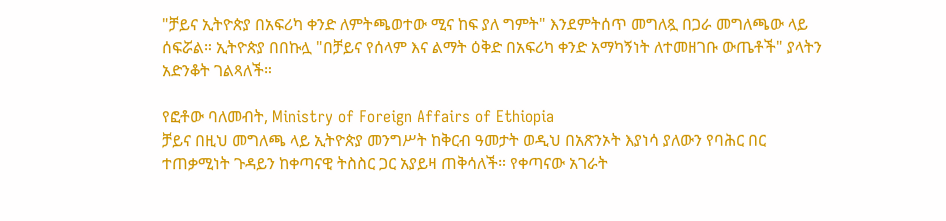"ቻይና ኢትዮጵያ በአፍሪካ ቀንድ ለምትጫወተው ሚና ከፍ ያለ ግምት" እንደምትሰጥ መግለጿ በጋራ መግለጫው ላይ ሰፍሯል። ኢትዮጵያ በበኩሏ "በቻይና የሰላም እና ልማት ዕቅድ በአፍሪካ ቀንድ አማካኝነት ለተመዘገቡ ውጤቶች" ያላትን አድንቆት ገልጻለች።

የፎቶው ባለመብት, Ministry of Foreign Affairs of Ethiopia
ቻይና በዚህ መግለጫ ላይ ኢትዮጵያ መንግሥት ከቅርብ ዓመታት ወዲህ በአጽንኦት እያነሳ ያለውን የባሕር በር ተጠቃሚነት ጉዳይን ከቀጣናዊ ትስስር ጋር አያይዛ ጠቅሳለች። የቀጣናው አገራት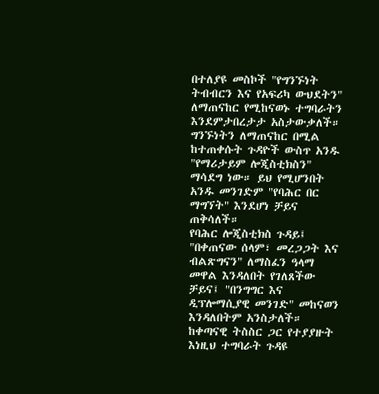በተለያዩ መስኮች "የግንኙነት ትብብርን እና የአፍሪካ ውህደትን" ለማጠናከር የሚከናወኑ ተግባራትን እንደምታበረታታ አስታውቃለች።
ግንኙነትን ለማጠናከር በሚል ከተጠቀሱት ጉዳዮች ውስጥ አንዱ "የማሪታይም ሎጂስቲክስን" ማሳደግ ነው። ይህ የሚሆንበት አንዱ መንገድም "የባሕር በር ማግኘት" እንደሆነ ቻይና ጠቅሳለች።
የባሕር ሎጂስቲክስ ጉዳይ፤ "በቀጠናው ሰላም፣ መረጋጋት እና ብልጽግናን" ለማስፈን ዓላማ መዋል እንዳለበት የገለጸችው ቻይና፤ "በንግግር እና ዲፕሎማሲያዊ መንገድ" መከናወን እንዳለበትም አንስታለች።
ከቀጣናዊ ትስስር ጋር የተያያዙት እነዚህ ተግባራት ጉዳዩ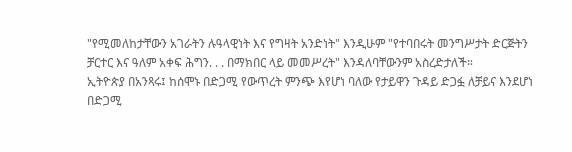"የሚመለከታቸውን አገራትን ሉዓላዊነት እና የግዛት አንድነት" እንዲሁም "የተባበሩት መንግሥታት ድርጅትን ቻርተር እና ዓለም አቀፍ ሕግን. . . በማክበር ላይ መመሥረት" እንዳለባቸውንም አስረድታለች።
ኢትዮጵያ በአንጻሩ፤ ከሰሞኑ በድጋሚ የውጥረት ምንጭ እየሆነ ባለው የታይዋን ጉዳይ ድጋፏ ለቻይና እንደሆነ በድጋሚ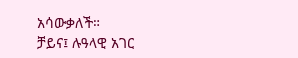አሳውቃለች።
ቻይና፤ ሉዓላዊ አገር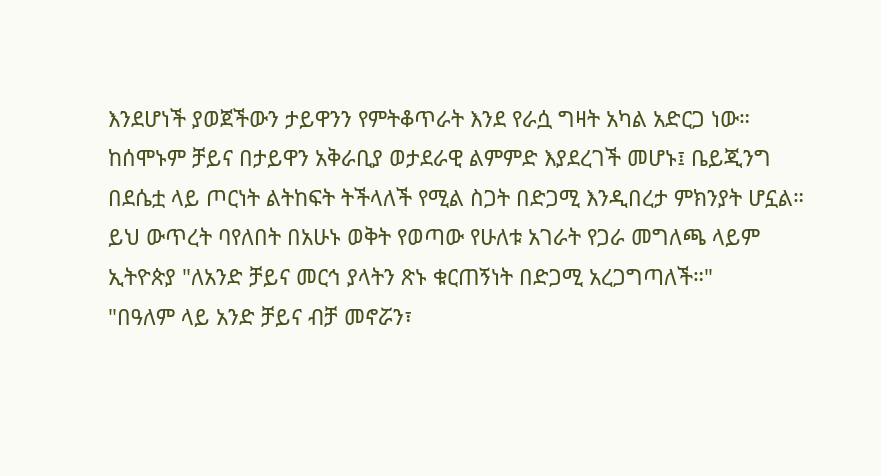እንደሆነች ያወጀችውን ታይዋንን የምትቆጥራት እንደ የራሷ ግዛት አካል አድርጋ ነው። ከሰሞኑም ቻይና በታይዋን አቅራቢያ ወታደራዊ ልምምድ እያደረገች መሆኑ፤ ቤይጂንግ በደሴቷ ላይ ጦርነት ልትከፍት ትችላለች የሚል ስጋት በድጋሚ እንዲበረታ ምክንያት ሆኗል።
ይህ ውጥረት ባየለበት በአሁኑ ወቅት የወጣው የሁለቱ አገራት የጋራ መግለጫ ላይም ኢትዮጵያ "ለአንድ ቻይና መርኅ ያላትን ጽኑ ቁርጠኝነት በድጋሚ አረጋግጣለች።"
"በዓለም ላይ አንድ ቻይና ብቻ መኖሯን፣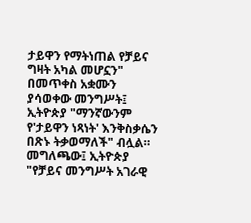ታይዋን የማትነጠል የቻይና ግዛት አካል መሆኗን" በመጥቀስ አቋሙን ያሳወቀው መንግሥት፤ ኢትዮጵያ "ማንኛውንም የ'ታይዋን ነጻነት' እንቅስቃሴን በጽኑ ትቃወማለች" ብሏል።
መግለጫው፤ ኢትዮጵያ "የቻይና መንግሥት አገራዊ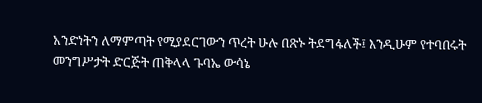አንድነትን ለማምጣት የሚያደርገውን ጥረት ሁሉ በጽኑ ትደግፋለች፤ እንዲሁም የተባበሩት መንግሥታት ድርጅት ጠቅላላ ጉባኤ ውሳኔ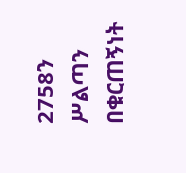2758ን ሥልጣን በቁርጠኝነት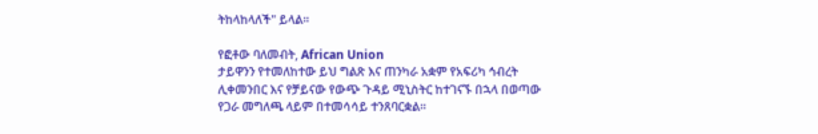ትከላከላለች" ይላል።

የፎቶው ባለመብት, African Union
ታይዋንን የተመለከተው ይህ ግልጽ እና ጠንካራ አቋም የአፍሪካ ኅብረት ሊቀመንበር እና የቻይናው የውጭ ጉዳይ ሚኒስትር ከተገናኙ በኋላ በወጣው የጋራ መግለጫ ላይም በተመሳሳይ ተንጸባርቋል።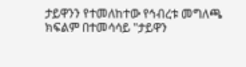ታይዋንን የተመለከተው የኅብረቱ መግለጫ ክፍልም በተመሳሳይ "ታይዋን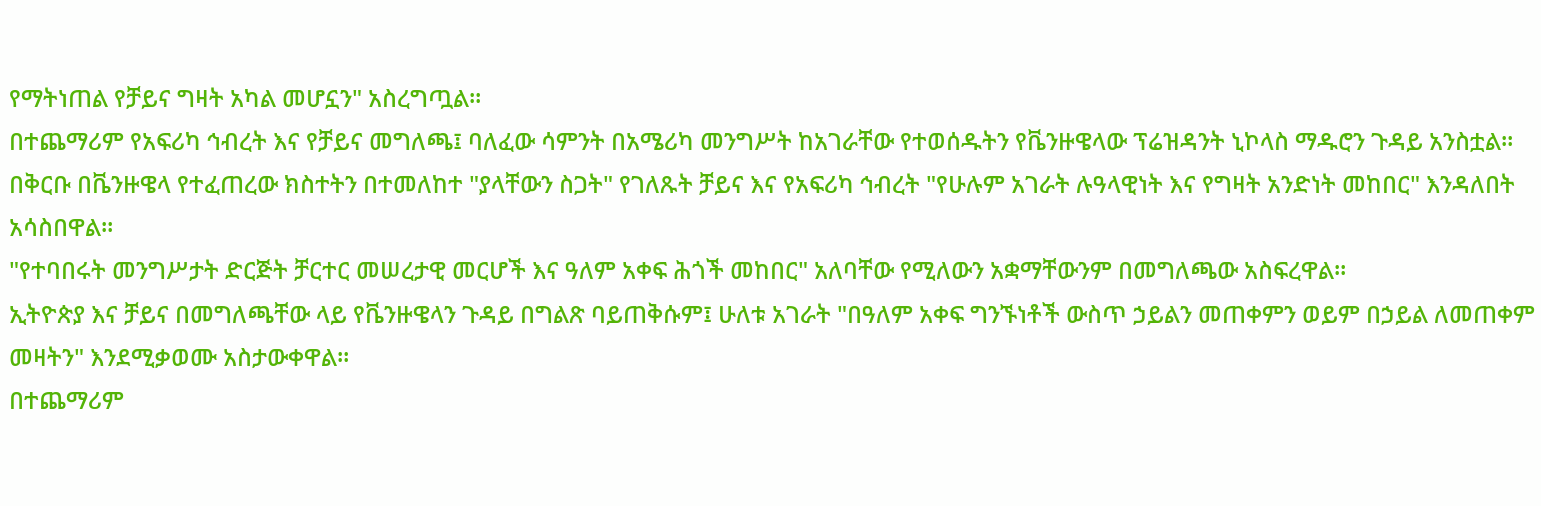የማትነጠል የቻይና ግዛት አካል መሆኗን" አስረግጧል።
በተጨማሪም የአፍሪካ ኅብረት እና የቻይና መግለጫ፤ ባለፈው ሳምንት በአሜሪካ መንግሥት ከአገራቸው የተወሰዱትን የቬንዙዌላው ፕሬዝዳንት ኒኮላስ ማዱሮን ጉዳይ አንስቷል።
በቅርቡ በቬንዙዌላ የተፈጠረው ክስተትን በተመለከተ "ያላቸውን ስጋት" የገለጹት ቻይና እና የአፍሪካ ኅብረት "የሁሉም አገራት ሉዓላዊነት እና የግዛት አንድነት መከበር" እንዳለበት አሳስበዋል።
"የተባበሩት መንግሥታት ድርጅት ቻርተር መሠረታዊ መርሆች እና ዓለም አቀፍ ሕጎች መከበር" አለባቸው የሚለውን አቋማቸውንም በመግለጫው አስፍረዋል።
ኢትዮጵያ እና ቻይና በመግለጫቸው ላይ የቬንዙዌላን ጉዳይ በግልጽ ባይጠቅሱም፤ ሁለቱ አገራት "በዓለም አቀፍ ግንኙነቶች ውስጥ ኃይልን መጠቀምን ወይም በኃይል ለመጠቀም መዛትን" እንደሚቃወሙ አስታውቀዋል።
በተጨማሪም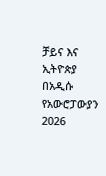ቻይና እና ኢትዮጵያ በአዲሱ የአውሮፓውያን 2026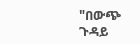"በውጭ ጉዳይ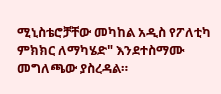ሚኒስቴሮቻቸው መካከል አዲስ የፖለቲካ ምክክር ለማካሄድ" እንደተስማሙ መግለጫው ያስረዳል።